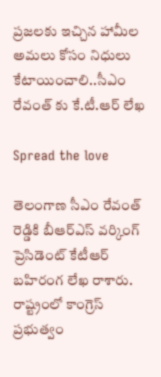ప్రజలకు ఇచ్చిన హామీల అమలు కోసం నిధులు కేటాయించాలి..సీఎం రేవంత్ కు కే.టీ.ఆర్ లేఖ

Spread the love

తెలంగాణ సీఎం రేవంత్ రెడ్డికి బీఆర్ఎస్ వర్కింగ్ ప్రెసిడెంట్ కేటీఆర్  బహిరంగ లేఖ రాశారు. రాష్ట్రంలో కాంగ్రెస్ ప్రభుత్వం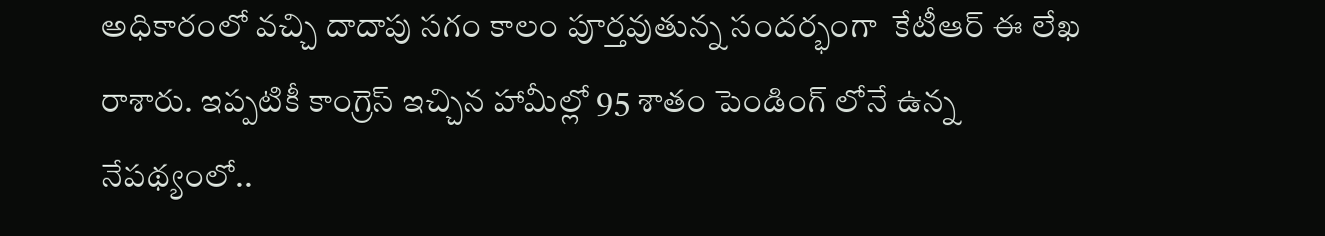అధికారంలో వచ్చి దాదాపు సగం కాలం పూర్తవుతున్న సందర్భంగా  కేటీఆర్ ఈ లేఖ రాశారు. ఇప్పటికీ కాంగ్రెస్ ఇచ్చిన హామీల్లో 95 శాతం పెండింగ్ లోనే ఉన్న నేపథ్యంలో..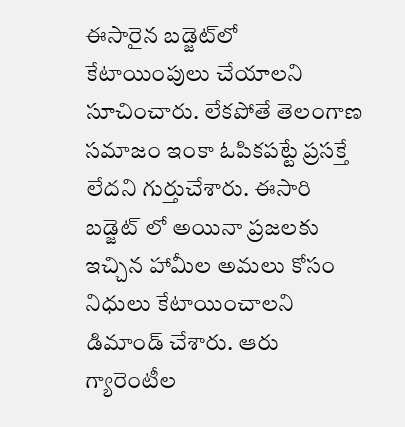ఈసారైన బడ్జెట్‌లో కేటాయింపులు చేయాలని సూచించారు. లేకపోతే తెలంగాణ సమాజం ఇంకా ఓపికపట్టే ప్రసక్తే లేదని గుర్తుచేశారు. ఈసారి బడ్జెట్ లో అయినా ప్రజలకు ఇచ్చిన హామీల అమలు కోసం నిధులు కేటాయించాలని డిమాండ్ చేశారు. ఆరు గ్యారెంటీల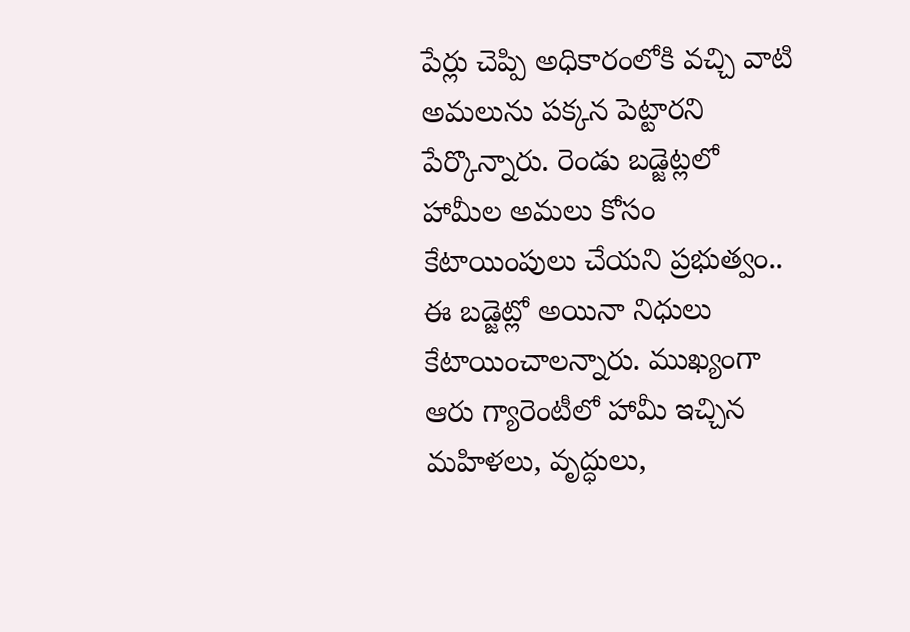పేర్లు చెప్పి అధికారంలోకి వచ్చి వాటి అమలును పక్కన పెట్టారని పేర్కొన్నారు. రెండు బడ్జెట్లలో హామీల అమలు కోసం కేటాయింపులు చేయని ప్రభుత్వం.. ఈ బడ్జెట్లో అయినా నిధులు కేటాయించాలన్నారు. ముఖ్యంగా ఆరు గ్యారెంటీలో హామీ ఇచ్చిన మహిళలు, వృద్ధులు,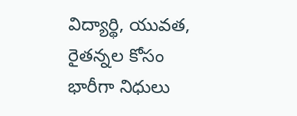విద్యార్థి, యువత, రైతన్నల కోసం భారీగా నిధులు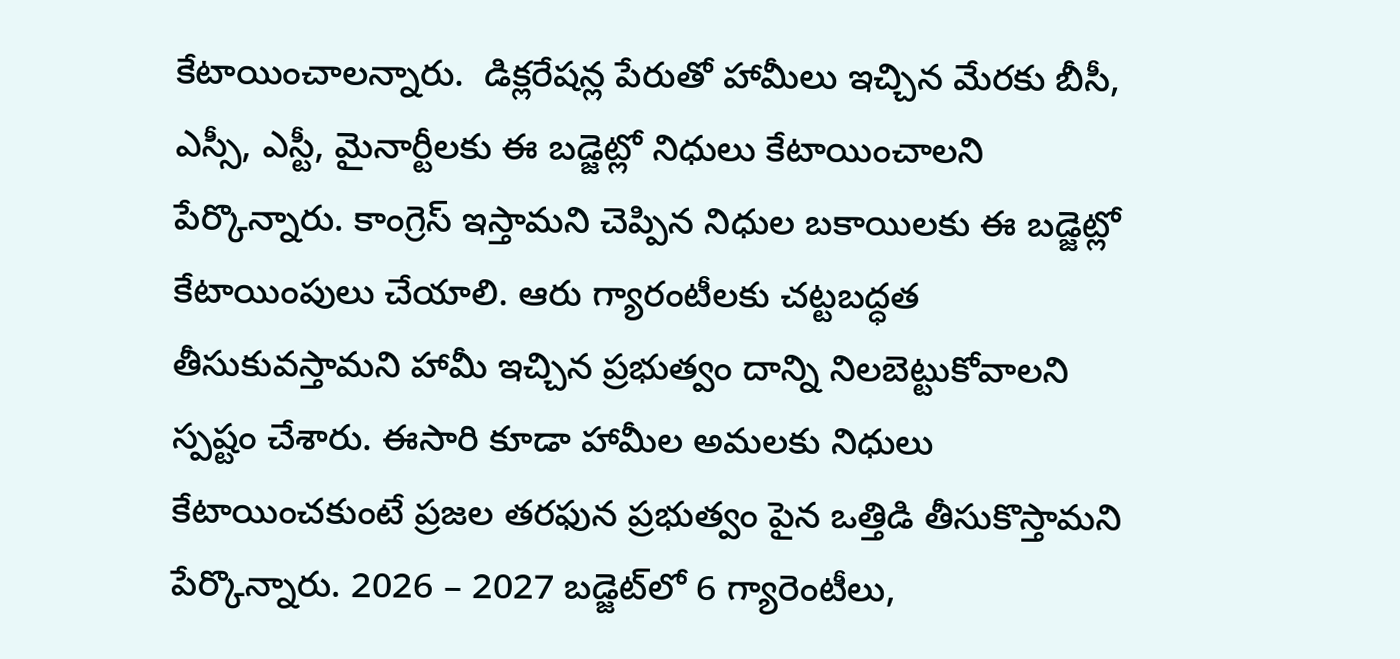కేటాయించాలన్నారు.  డిక్లరేషన్ల పేరుతో హామీలు ఇచ్చిన మేరకు బీసీ, ఎస్సీ, ఎస్టీ, మైనార్టీలకు ఈ బడ్జెట్లో నిధులు కేటాయించాలని పేర్కొన్నారు. కాంగ్రెస్ ఇస్తామని చెప్పిన నిధుల బకాయిలకు ఈ బడ్జెట్లో కేటాయింపులు చేయాలి. ఆరు గ్యారంటీలకు చట్టబద్ధత తీసుకువస్తామని హామీ ఇచ్చిన ప్రభుత్వం దాన్ని నిలబెట్టుకోవాలని స్పష్టం చేశారు. ఈసారి కూడా హామీల అమలకు నిధులు కేటాయించకుంటే ప్రజల తరఫున ప్రభుత్వం పైన ఒత్తిడి తీసుకొస్తామని పేర్కొన్నారు. 2026 – 2027 బడ్జెట్‌లో 6 గ్యారెంటీలు,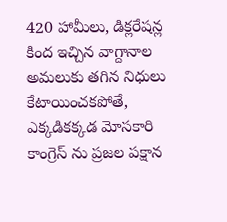420 హామీలు, డిక్లరేషన్ల కింద ఇచ్చిన వాగ్దానాల అమలుకు తగిన నిధులు కేటాయించకపోతే, ఎక్కడికక్కడ మోసకారి కాంగ్రెస్ ను ప్రజల పక్షాన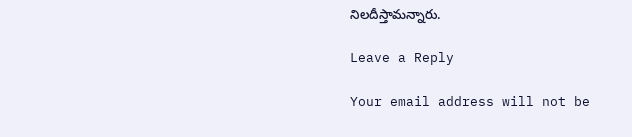నిలదీస్తామన్నారు.

Leave a Reply

Your email address will not be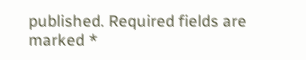published. Required fields are marked *